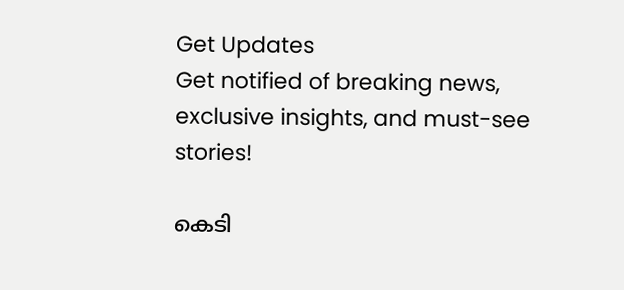Get Updates
Get notified of breaking news, exclusive insights, and must-see stories!

കെടി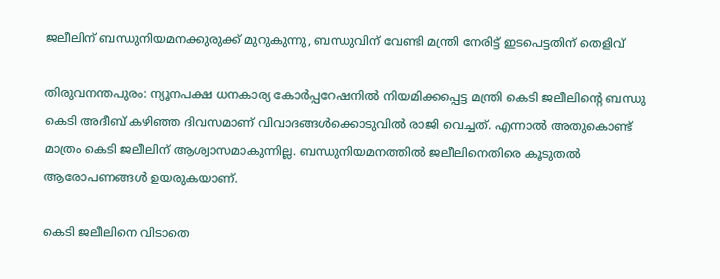ജലീലിന് ബന്ധുനിയമനക്കുരുക്ക് മുറുകുന്നു, ബന്ധുവിന് വേണ്ടി മന്ത്രി നേരിട്ട് ഇടപെട്ടതിന് തെളിവ്

തിരുവനന്തപുരം: ന്യൂനപക്ഷ ധനകാര്യ കോര്‍പ്പറേഷനില്‍ നിയമിക്കപ്പെട്ട മന്ത്രി കെടി ജലീലിന്റെ ബന്ധു കെടി അദീബ് കഴിഞ്ഞ ദിവസമാണ് വിവാദങ്ങള്‍ക്കൊടുവില്‍ രാജി വെച്ചത്. എന്നാല്‍ അതുകൊണ്ട് മാത്രം കെടി ജലീലിന് ആശ്വാസമാകുന്നില്ല. ബന്ധുനിയമനത്തില്‍ ജലീലിനെതിരെ കൂടുതല്‍ ആരോപണങ്ങള്‍ ഉയരുകയാണ്.

കെടി ജലീലിനെ വിടാതെ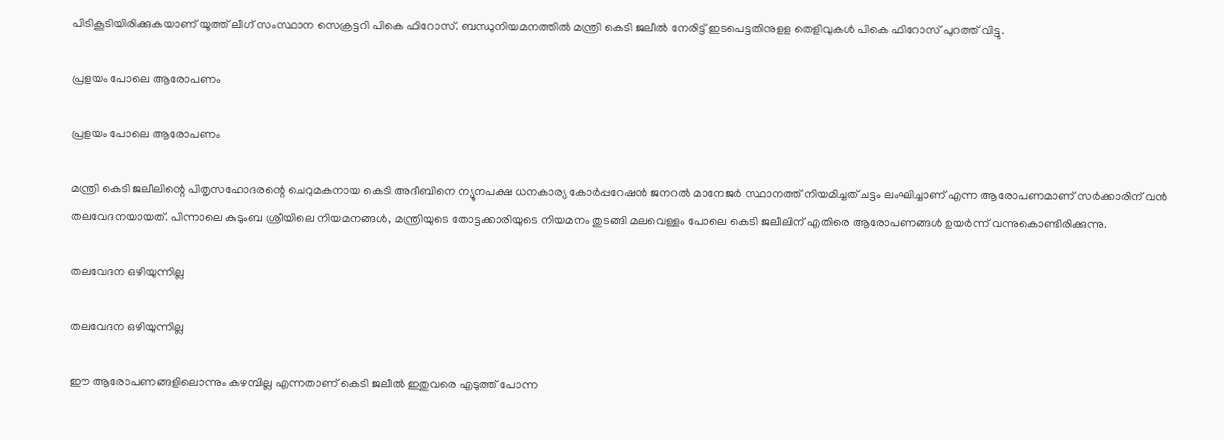പിടികൂടിയിരിക്കുകയാണ് യൂത്ത് ലീഗ് സംസ്ഥാന സെക്രട്ടറി പികെ ഫിറോസ്. ബന്ധുനിയമനത്തില്‍ മന്ത്രി കെടി ജലീല്‍ നേരിട്ട് ഇടപെട്ടതിനുളള തെളിവുകള്‍ പികെ ഫിറോസ് പുറത്ത് വിട്ടു.

പ്രളയം പോലെ ആരോപണം

പ്രളയം പോലെ ആരോപണം

മന്ത്രി കെടി ജലീലിന്റെ പിതൃസഹോദരന്റെ ചെറുമകനായ കെടി അദീബിനെ ന്യൂനപക്ഷ ധനകാര്യ കോര്‍പ്പറേഷന്‍ ജനറല്‍ മാനേജര്‍ സ്ഥാനത്ത് നിയമിച്ചത് ചട്ടം ലംഘിച്ചാണ് എന്ന ആരോപണമാണ് സര്‍ക്കാരിന് വന്‍ തലവേദനയായത്. പിന്നാലെ കുടുംബ ശ്രീയിലെ നിയമനങ്ങള്‍, മന്ത്രിയുടെ തോട്ടക്കാരിയുടെ നിയമനം തുടങ്ങി മലവെള്ളം പോലെ കെടി ജലീലിന് എതിരെ ആരോപണങ്ങള്‍ ഉയര്‍ന്ന് വന്നുകൊണ്ടിരിക്കുന്നു.

തലവേദന ഒഴിയുന്നില്ല

തലവേദന ഒഴിയുന്നില്ല

ഈ ആരോപണങ്ങളിലൊന്നും കഴമ്പില്ല എന്നതാണ് കെടി ജലീല്‍ ഇതുവരെ എടുത്ത് പോന്ന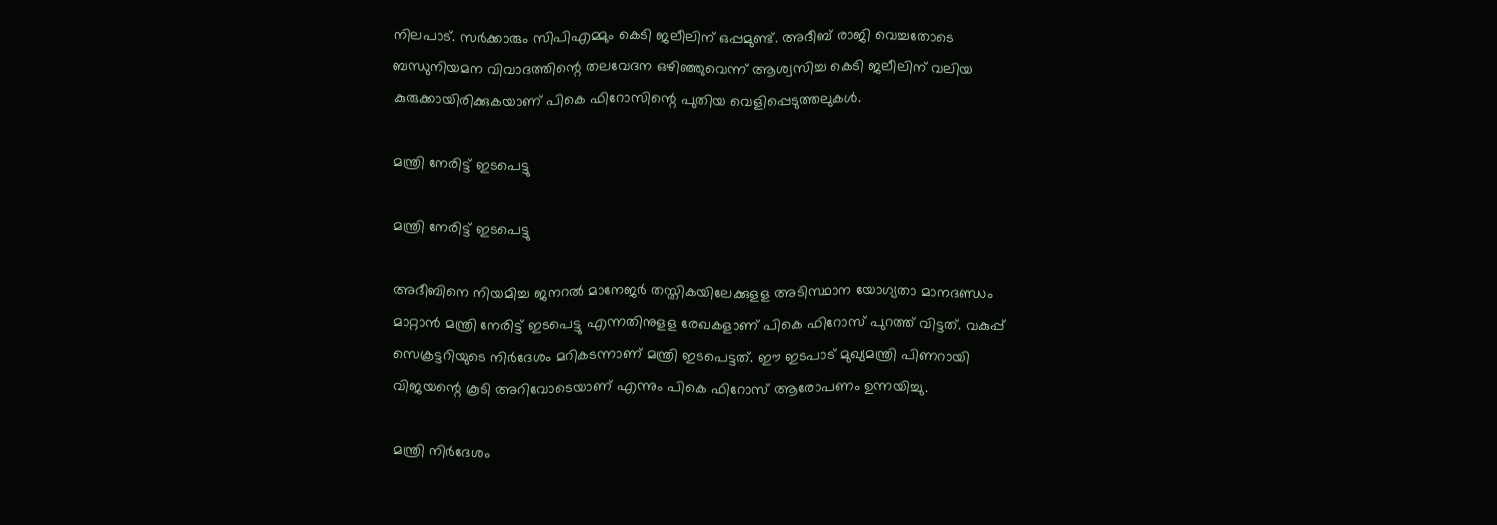നിലപാട്. സര്‍ക്കാരും സിപിഎമ്മും കെടി ജലീലിന് ഒപ്പമുണ്ട്. അദീബ് രാജി വെച്ചതോടെ ബന്ധുനിയമന വിവാദത്തിന്റെ തലവേദന ഒഴിഞ്ഞുവെന്ന് ആശ്വസിച്ച കെടി ജലീലിന് വലിയ കുരുക്കായിരിക്കുകയാണ് പികെ ഫിറോസിന്റെ പുതിയ വെളിപ്പെടുത്തലുകള്‍.

മന്ത്രി നേരിട്ട് ഇടപെട്ടു

മന്ത്രി നേരിട്ട് ഇടപെട്ടു

അദീബിനെ നിയമിച്ച ജനറല്‍ മാനേജര്‍ തസ്തികയിലേക്കുളള അടിസ്ഥാന യോഗ്യതാ മാനദണ്ഡം മാറ്റാന്‍ മന്ത്രി നേരിട്ട് ഇടപെട്ടു എന്നതിനുളള രേഖകളാണ് പികെ ഫിറോസ് പുറത്ത് വിട്ടത്. വകുപ്പ് സെക്രട്ടറിയുടെ നിര്‍ദേശം മറികടന്നാണ് മന്ത്രി ഇടപെട്ടത്. ഈ ഇടപാട് മുഖ്യമന്ത്രി പിണറായി വിജയന്റെ കൂടി അറിവോടെയാണ് എന്നും പികെ ഫിറോസ് ആരോപണം ഉന്നയിച്ചു.

മന്ത്രി നിർദേശം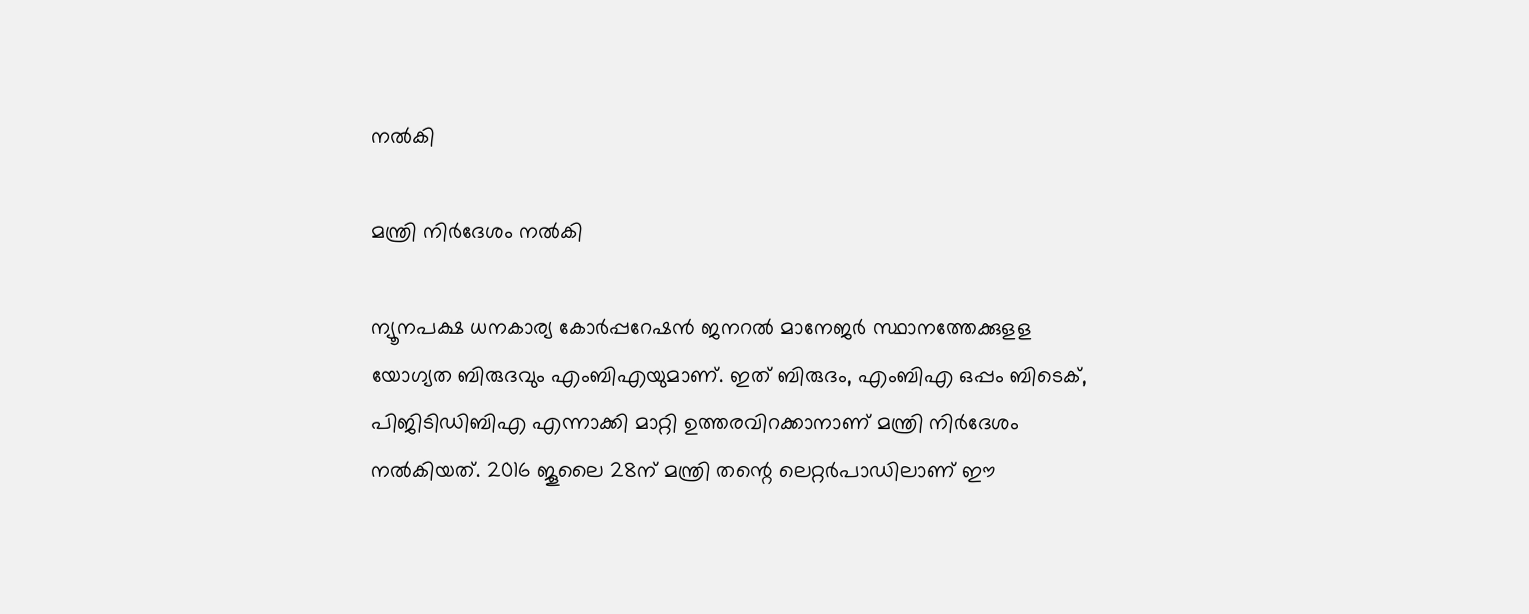നൽകി

മന്ത്രി നിർദേശം നൽകി

ന്യൂനപക്ഷ ധനകാര്യ കോര്‍പ്പറേഷന്‍ ജനറല്‍ മാനേജര്‍ സ്ഥാനത്തേക്കുളള യോഗ്യത ബിരുദവും എംബിഎയുമാണ്. ഇത് ബിരുദം, എംബിഎ ഒപ്പം ബിടെക്, പിജിടിഡിബിഎ എന്നാക്കി മാറ്റി ഉത്തരവിറക്കാനാണ് മന്ത്രി നിര്‍ദേശം നല്‍കിയത്. 2016 ജൂലൈ 28ന് മന്ത്രി തന്റെ ലെറ്റര്‍പാഡിലാണ് ഈ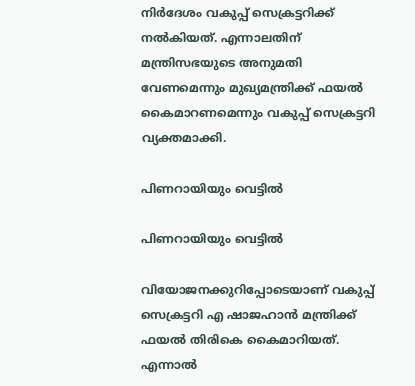നിര്‍ദേശം വകുപ്പ് സെക്രട്ടറിക്ക് നല്‍കിയത്. എന്നാലതിന് മന്ത്രിസഭയുടെ അനുമതി വേണമെന്നും മുഖ്യമന്ത്രിക്ക് ഫയല്‍ കൈമാറണമെന്നും വകുപ്പ് സെക്രട്ടറി വ്യക്തമാക്കി.

പിണറായിയും വെട്ടിൽ

പിണറായിയും വെട്ടിൽ

വിയോജനക്കുറിപ്പോടെയാണ് വകുപ്പ് സെക്രട്ടറി എ ഷാജഹാന്‍ മന്ത്രിക്ക് ഫയല്‍ തിരികെ കൈമാറിയത്. എന്നാല്‍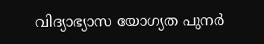വിദ്യാഭ്യാസ യോഗ്യത പുനര്‍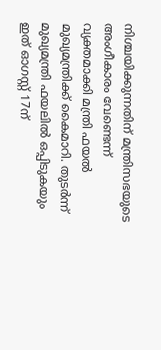നിശ്ചയിക്കുന്നതിന് മന്ത്രിസഭയുടെ അംഗീകാരം വേണ്ടെന്ന് വ്യക്തമാക്കി മന്ത്രി ഫയല്‍ മുഖ്യമന്ത്രിക്ക് കൈമാറി. തുടര്‍ന്ന് മുഖ്യമന്ത്രി ഫയലില്‍ ഒപ്പിടുകയും ഇത് ഓഗസ്റ്റ് 17ന്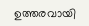ഉത്തരവായി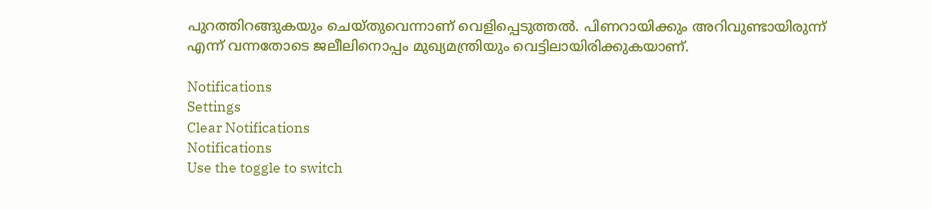പുറത്തിറങ്ങുകയും ചെയ്തുവെന്നാണ് വെളിപ്പെടുത്തല്‍. പിണറായിക്കും അറിവുണ്ടായിരുന്ന് എന്ന് വന്നതോടെ ജലീലിനൊപ്പം മുഖ്യമന്ത്രിയും വെട്ടിലായിരിക്കുകയാണ്.

Notifications
Settings
Clear Notifications
Notifications
Use the toggle to switch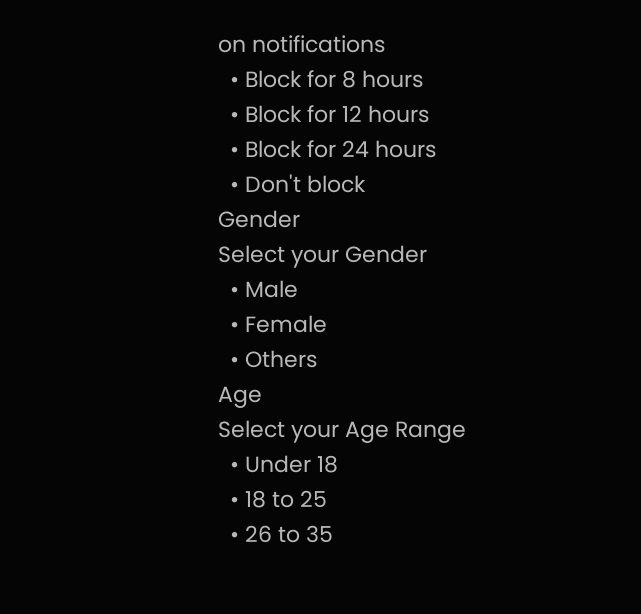on notifications
  • Block for 8 hours
  • Block for 12 hours
  • Block for 24 hours
  • Don't block
Gender
Select your Gender
  • Male
  • Female
  • Others
Age
Select your Age Range
  • Under 18
  • 18 to 25
  • 26 to 35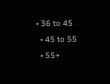• 36 to 45
  • 45 to 55
  • 55+